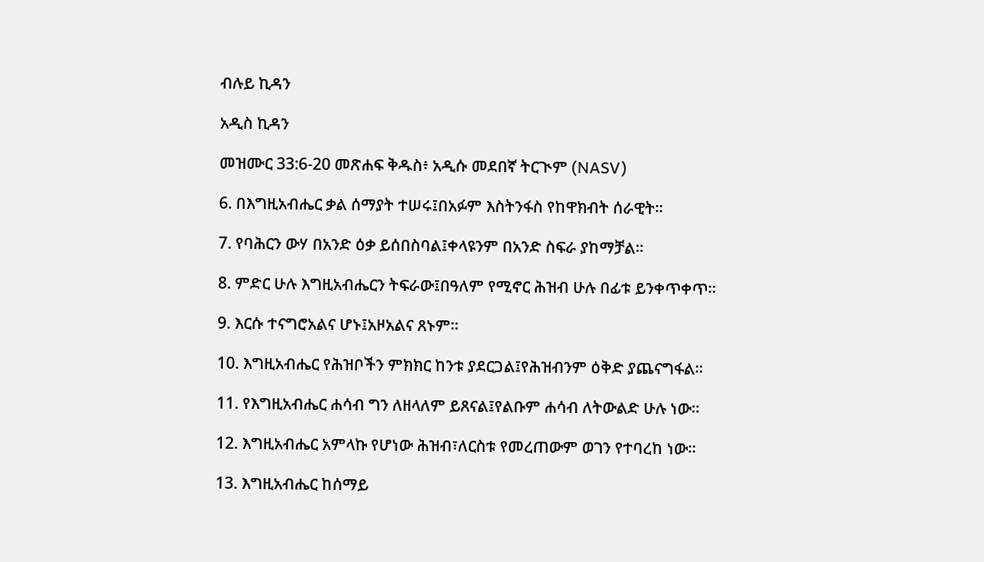ብሉይ ኪዳን

አዲስ ኪዳን

መዝሙር 33:6-20 መጽሐፍ ቅዱስ፥ አዲሱ መደበኛ ትርጒም (NASV)

6. በእግዚአብሔር ቃል ሰማያት ተሠሩ፤በአፉም እስትንፋስ የከዋክብት ሰራዊት።

7. የባሕርን ውሃ በአንድ ዕቃ ይሰበስባል፤ቀላዩንም በአንድ ስፍራ ያከማቻል።

8. ምድር ሁሉ እግዚአብሔርን ትፍራው፤በዓለም የሚኖር ሕዝብ ሁሉ በፊቱ ይንቀጥቀጥ።

9. እርሱ ተናግሮአልና ሆኑ፤አዞአልና ጸኑም።

10. እግዚአብሔር የሕዝቦችን ምክክር ከንቱ ያደርጋል፤የሕዝብንም ዕቅድ ያጨናግፋል።

11. የእግዚአብሔር ሐሳብ ግን ለዘላለም ይጸናል፤የልቡም ሐሳብ ለትውልድ ሁሉ ነው።

12. እግዚአብሔር አምላኩ የሆነው ሕዝብ፣ለርስቱ የመረጠውም ወገን የተባረከ ነው።

13. እግዚአብሔር ከሰማይ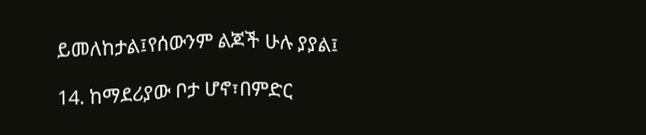ይመለከታል፤የሰውንም ልጆች ሁሉ ያያል፤

14. ከማደሪያው ቦታ ሆኖ፣በምድር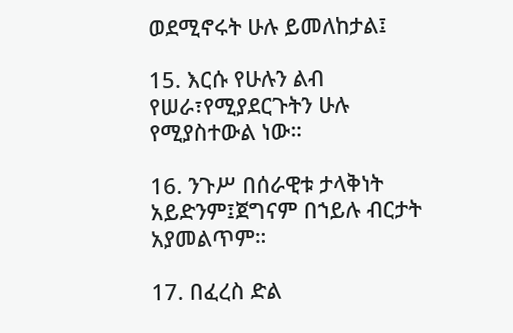ወደሚኖሩት ሁሉ ይመለከታል፤

15. እርሱ የሁሉን ልብ የሠራ፣የሚያደርጉትን ሁሉ የሚያስተውል ነው።

16. ንጉሥ በሰራዊቱ ታላቅነት አይድንም፤ጀግናም በኀይሉ ብርታት አያመልጥም።

17. በፈረስ ድል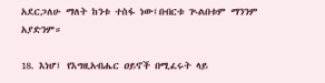አደርጋለሁ ማለት ከንቱ ተስፋ ነው፤በብርቱ ጒልበቱም ማንንም አያድንም።

18. እነሆ፤ የእግዚአብሔር ዐይኖች በሚፈሩት ላይ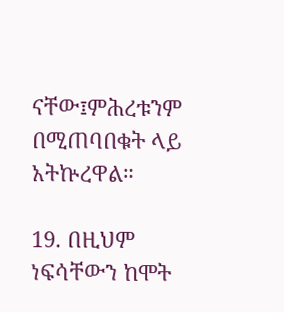ናቸው፤ምሕረቱንም በሚጠባበቁት ላይ አትኵረዋል።

19. በዚህም ነፍሳቸውን ከሞት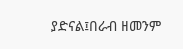ያድናል፤በራብ ዘመንም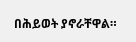በሕይወት ያኖራቸዋል።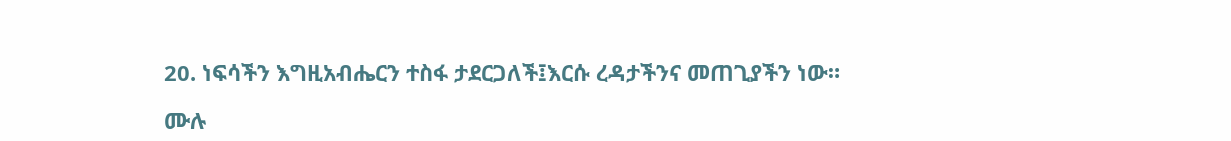20. ነፍሳችን እግዚአብሔርን ተስፋ ታደርጋለች፤እርሱ ረዳታችንና መጠጊያችን ነው።

ሙሉ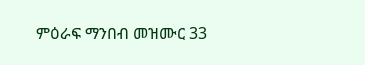ምዕራፍ ማንበብ መዝሙር 33